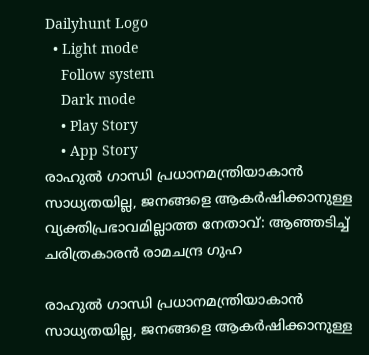Dailyhunt Logo
  • Light mode
    Follow system
    Dark mode
    • Play Story
    • App Story
രാഹുല്‍ ഗാന്ധി പ്രധാനമന്ത്രിയാകാന്‍ സാധ്യതയില്ല, ജനങ്ങളെ ആകര്‍ഷിക്കാനുള്ള വ്യക്തിപ്രഭാവമില്ലാത്ത നേതാവ്: ആഞ്ഞടിച്ച്‌ ചരിത്രകാരന്‍ രാമചന്ദ്ര ഗുഹ

രാഹുല്‍ ഗാന്ധി പ്രധാനമന്ത്രിയാകാന്‍ സാധ്യതയില്ല, ജനങ്ങളെ ആകര്‍ഷിക്കാനുള്ള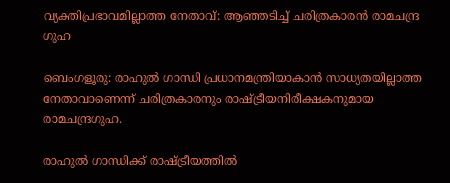വ്യക്തിപ്രഭാവമില്ലാത്ത നേതാവ്: ആഞ്ഞടിച്ച്‌ ചരിത്രകാരന്‍ രാമചന്ദ്ര ഗുഹ

ബെംഗളൂരു: രാഹുല്‍ ഗാന്ധി പ്രധാനമന്ത്രിയാകാന്‍ സാധ്യതയില്ലാത്ത നേതാവാണെന്ന് ചരിത്രകാരനും രാഷ്‌ട്രീയനിരീക്ഷകനുമായ രാമചന്ദ്രഗുഹ.

രാഹുല്‍ ഗാന്ധിക്ക് രാഷ്‌ട്രീയത്തില്‍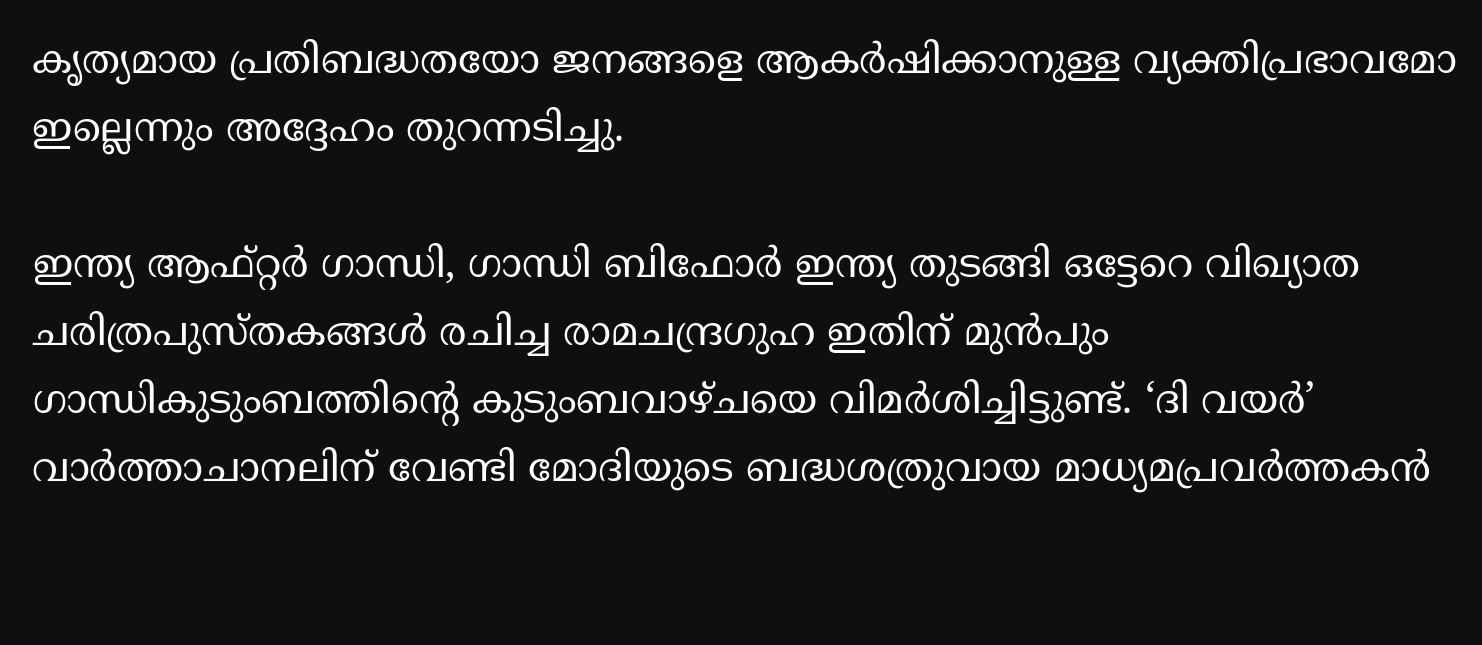കൃത്യമായ പ്രതിബദ്ധതയോ ജനങ്ങളെ ആകര്‍ഷിക്കാനുള്ള വ്യക്തിപ്രഭാവമോ ഇല്ലെന്നും അദ്ദേഹം തുറന്നടിച്ചു.

ഇന്ത്യ ആഫ്റ്റര്‍ ഗാന്ധി, ഗാന്ധി ബിഫോര്‍ ഇന്ത്യ തുടങ്ങി ഒട്ടേറെ വിഖ്യാത ചരിത്രപുസ്തകങ്ങള്‍ രചിച്ച രാമചന്ദ്രഗുഹ ഇതിന് മുന്‍പും ഗാന്ധികുടുംബത്തിന്റെ കുടുംബവാഴ്ചയെ വിമര്‍ശിച്ചിട്ടുണ്ട്. ‘ദി വയര്‍’ വാര്‍ത്താചാനലിന് വേണ്ടി മോദിയുടെ ബദ്ധശത്രുവായ മാധ്യമപ്രവര്‍ത്തകന്‍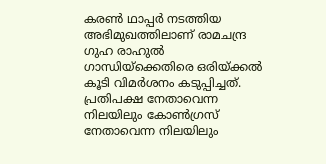കരണ്‍ ഥാപ്പര്‍ നടത്തിയ അഭിമുഖത്തിലാണ് രാമചന്ദ്ര ഗുഹ രാഹുല്‍ ഗാന്ധിയ്‌ക്കെതിരെ ഒരിയ്‌ക്കല്‍ കൂടി വിമര്‍ശനം കടുപ്പിച്ചത്. പ്രതിപക്ഷ നേതാവെന്ന നിലയിലും കോണ്‍ഗ്രസ് നേതാവെന്ന നിലയിലും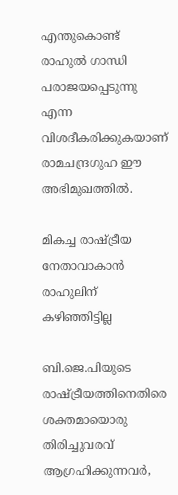എന്തുകൊണ്ട് രാഹുല്‍ ഗാന്ധി പരാജയപ്പെടുന്നു എന്ന വിശദീകരിക്കുകയാണ് രാമചന്ദ്രഗുഹ ഈ അഭിമുഖത്തില്‍.

മികച്ച രാഷ്‌ട്രീയ നേതാവാകാന്‍ രാഹുലിന് കഴിഞ്ഞിട്ടില്ല

ബി.ജെ.പിയുടെ രാഷ്‌ട്രീയത്തിനെതിരെ ശക്തമായൊരു തിരിച്ചുവരവ് ആഗ്രഹിക്കുന്നവര്‍,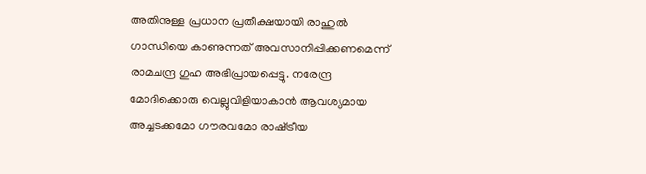അതിനുള്ള പ്രധാന പ്രതീക്ഷയായി രാഹുല്‍ ഗാന്ധിയെ കാണുന്നത് അവസാനിപ്പിക്കണമെന്ന് രാമചന്ദ്ര ഗുഹ അഭിപ്രായപ്പെട്ടു. നരേന്ദ്ര മോദിക്കൊരു വെല്ലുവിളിയാകാന്‍ ആവശ്യമായ അച്ചടക്കമോ ഗൗരവമോ രാഷ്‌ട്രീയ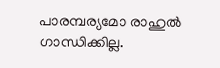പാരമ്പര്യമോ രാഹുല്‍ ഗാന്ധിക്കില്ല.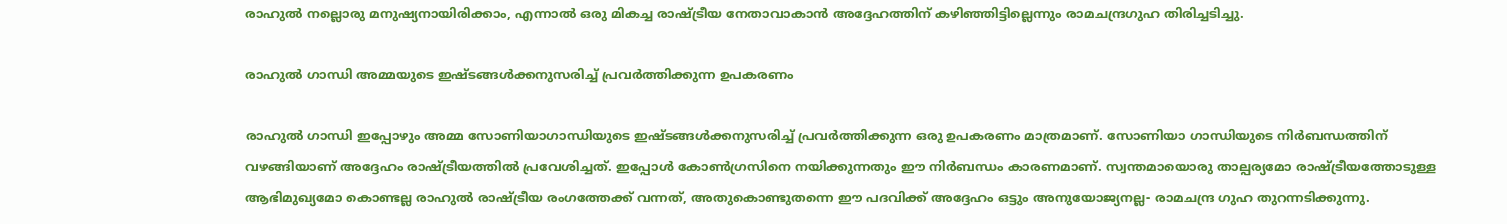രാഹുല്‍ നല്ലൊരു മനുഷ്യനായിരിക്കാം, എന്നാല്‍ ഒരു മികച്ച രാഷ്‌ട്രീയ നേതാവാകാന്‍ അദ്ദേഹത്തിന് കഴിഞ്ഞിട്ടില്ലെന്നും രാമചന്ദ്രഗുഹ തിരിച്ചടിച്ചു.

രാഹുല്‍ ഗാന്ധി അമ്മയുടെ ഇഷ്ടങ്ങള്‍ക്കനുസരിച്ച്‌ പ്രവര്‍ത്തിക്കുന്ന ഉപകരണം

രാഹുല്‍ ഗാന്ധി ഇപ്പോഴും അമ്മ സോണിയാഗാന്ധിയുടെ ഇഷ്ടങ്ങള്‍ക്കനുസരിച്ച്‌ പ്രവര്‍ത്തിക്കുന്ന ഒരു ഉപകരണം മാത്രമാണ്. സോണിയാ ഗാന്ധിയുടെ നിര്‍ബന്ധത്തിന് വഴങ്ങിയാണ് അദ്ദേഹം രാഷ്‌ട്രീയത്തില്‍ പ്രവേശിച്ചത്. ഇപ്പോള്‍ കോണ്‍ഗ്രസിനെ നയിക്കുന്നതും ഈ നിര്‍ബന്ധം കാരണമാണ്. സ്വന്തമായൊരു താല്പര്യമോ രാഷ്‌ട്രീയത്തോടുള്ള ആഭിമുഖ്യമോ കൊണ്ടല്ല രാഹുല്‍ രാഷ്‌ട്രീയ രംഗത്തേക്ക് വന്നത്, അതുകൊണ്ടുതന്നെ ഈ പദവിക്ക് അദ്ദേഹം ഒട്ടും അനുയോജ്യനല്ല- രാമചന്ദ്ര ഗുഹ തുറന്നടിക്കുന്നു.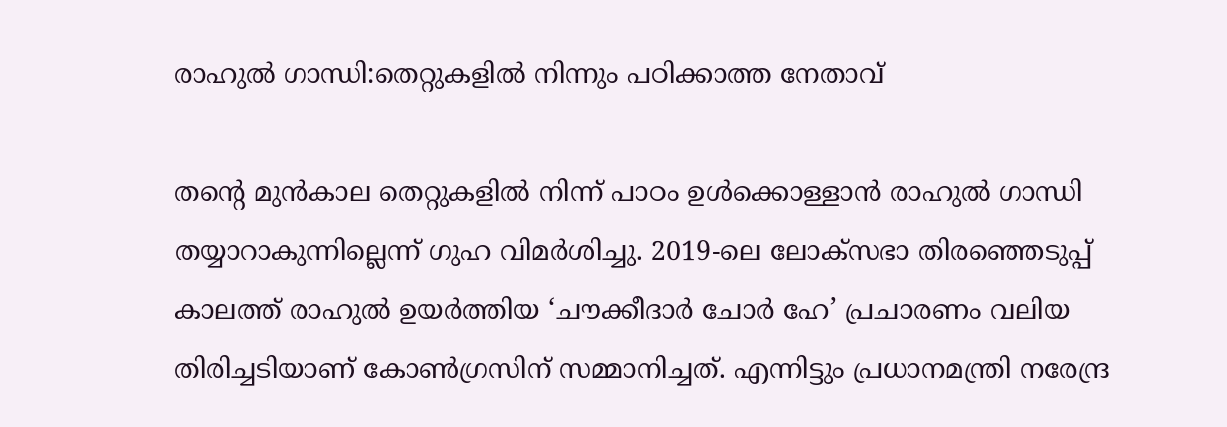രാഹുല്‍ ഗാന്ധി:തെറ്റുകളില്‍ നിന്നും പഠിക്കാത്ത നേതാവ്

തന്റെ മുന്‍കാല തെറ്റുകളില്‍ നിന്ന് പാഠം ഉള്‍ക്കൊള്ളാന്‍ രാഹുല്‍ ഗാന്ധി തയ്യാറാകുന്നില്ലെന്ന് ഗുഹ വിമര്‍ശിച്ചു. 2019-ലെ ലോക്സഭാ തിരഞ്ഞെടുപ്പ് കാലത്ത് രാഹുല്‍ ഉയര്‍ത്തിയ ‘ചൗക്കീദാര്‍ ചോര്‍ ഹേ’ പ്രചാരണം വലിയ തിരിച്ചടിയാണ് കോണ്‍ഗ്രസിന് സമ്മാനിച്ചത്. എന്നിട്ടും പ്രധാനമന്ത്രി നരേന്ദ്ര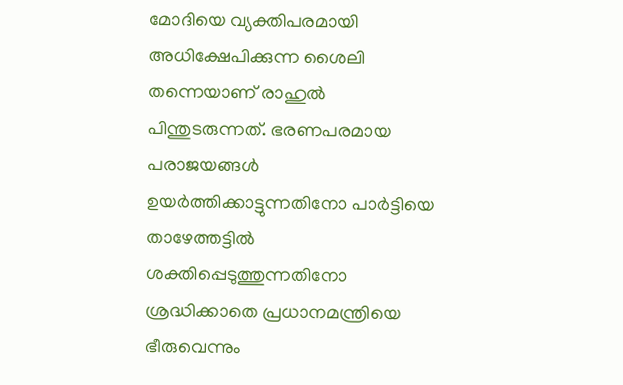മോദിയെ വ്യക്തിപരമായി അധിക്ഷേപിക്കുന്ന ശൈലി തന്നെയാണ് രാഹുല്‍ പിന്തുടരുന്നത്. ഭരണപരമായ പരാജയങ്ങള്‍ ഉയര്‍ത്തിക്കാട്ടുന്നതിനോ പാര്‍ട്ടിയെ താഴേത്തട്ടില്‍ ശക്തിപ്പെടുത്തുന്നതിനോ ശ്രദ്ധിക്കാതെ പ്രധാനമന്ത്രിയെ ഭീരുവെന്നും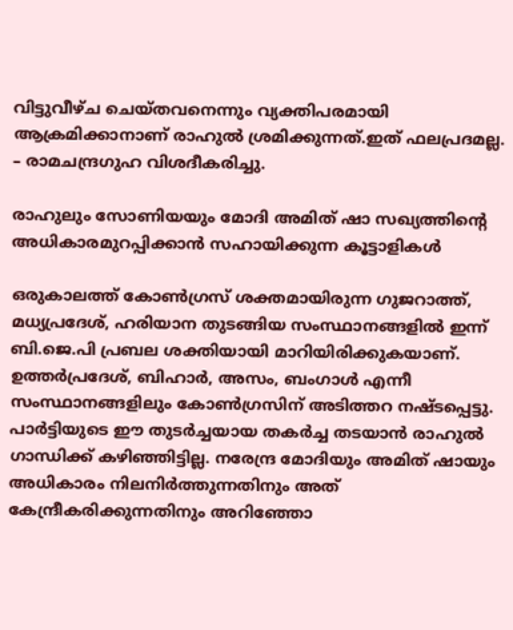വിട്ടുവീഴ്ച ചെയ്തവനെന്നും വ്യക്തിപരമായി ആക്രമിക്കാനാണ് രാഹുല്‍ ശ്രമിക്കുന്നത്.ഇത് ഫലപ്രദമല്ല. – രാമചന്ദ്രഗുഹ വിശദീകരിച്ചു.

രാഹുലും സോണിയയും മോദി അമിത് ഷാ സഖ്യത്തിന്റെ അധികാരമുറപ്പിക്കാന്‍ സഹായിക്കുന്ന കൂട്ടാളികള്‍

ഒരുകാലത്ത് കോണ്‍ഗ്രസ് ശക്തമായിരുന്ന ഗുജറാത്ത്, മധ്യപ്രദേശ്, ഹരിയാന തുടങ്ങിയ സംസ്ഥാനങ്ങളില്‍ ഇന്ന് ബി.ജെ.പി പ്രബല ശക്തിയായി മാറിയിരിക്കുകയാണ്. ഉത്തര്‍പ്രദേശ്, ബിഹാര്‍, അസം, ബംഗാള്‍ എന്നീ സംസ്ഥാനങ്ങളിലും കോണ്‍ഗ്രസിന് അടിത്തറ നഷ്ടപ്പെട്ടു. പാര്‍ട്ടിയുടെ ഈ തുടര്‍ച്ചയായ തകര്‍ച്ച തടയാന്‍ രാഹുല്‍ ഗാന്ധിക്ക് കഴിഞ്ഞിട്ടില്ല. നരേന്ദ്ര മോദിയും അമിത് ഷായും അധികാരം നിലനിര്‍ത്തുന്നതിനും അത് കേന്ദ്രീകരിക്കുന്നതിനും അറിഞ്ഞോ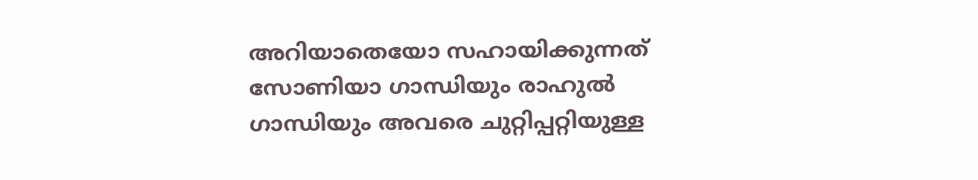അറിയാതെയോ സഹായിക്കുന്നത് സോണിയാ ഗാന്ധിയും രാഹുല്‍ ഗാന്ധിയും അവരെ ചുറ്റിപ്പറ്റിയുള്ള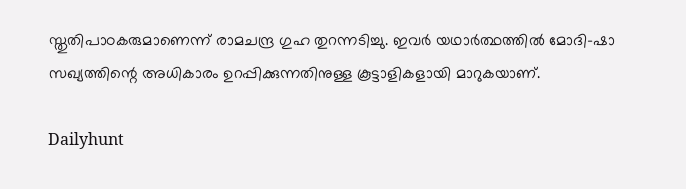സ്തുതിപാഠകരുമാണെന്ന് രാമചന്ദ്ര ഗുഹ തുറന്നടിച്ചു. ഇവര്‍ യഥാര്‍ത്ഥത്തില്‍ മോദി-ഷാ സഖ്യത്തിന്റെ അധികാരം ഉറപ്പിക്കുന്നതിനുള്ള കൂട്ടാളികളായി മാറുകയാണ്.

Dailyhunt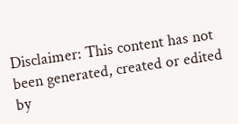Disclaimer: This content has not been generated, created or edited by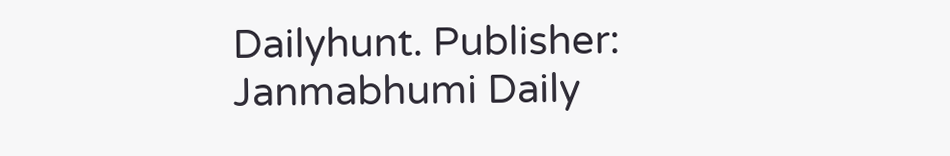Dailyhunt. Publisher: Janmabhumi Daily